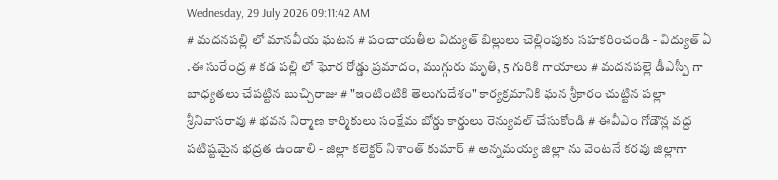Wednesday, 29 July 2026 09:11:42 AM
# మదనపల్లి లో మానవీయ ఘటన # పంచాయతీల విద్యుత్ బిల్లులు చెల్లింపుకు సహకరించండి - విద్యుత్ ఏ .ఈ సురేంద్ర # కడ పల్లి లో ఘోర రోడ్డు ప్రమాదం, ముగ్గురు మృతి, 5 గురికి గాయాలు # మదనపల్లె డీఎస్పీ గా బాధ్యతలు చేపట్టిన బుచ్చిరాజు # "ఇంటింటికి తెలుగుదేశం" కార్యక్రమానికి ఘన శ్రీకారం చుట్టిన పల్లా శ్రీనివాసరావు # భవన నిర్మాణ కార్మికులు సంక్షేమ బోర్డు కార్డులు రెన్యువల్ చేసుకోండి # ఈవీఎం గోడౌన్ల వద్ద పటిష్టమైన భద్రత ఉండాలి - జిల్లా కలెక్టర్ నిశాంత్ కుమార్ # అన్నమయ్య జిల్లా ను వెంటనే కరవు జిల్లాగా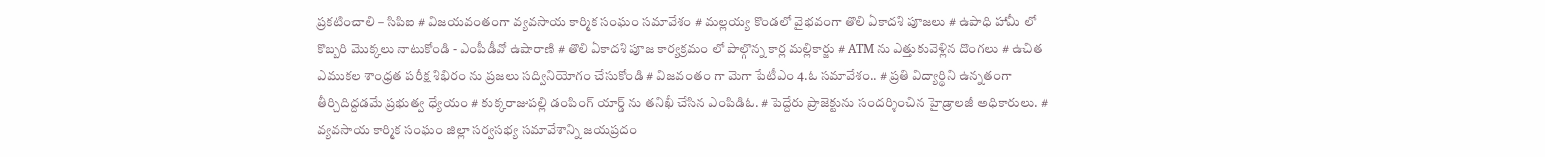ప్రకటించాలి – సిపిఐ # విజయవంతంగా వ్యవసాయ కార్మిక సంఘం సమావేశం # మల్లయ్య కొండలో వైభవంగా తొలి ఏకాదశి పూజలు # ఉపాధి హామీ లో కొబ్బరి మొక్కలు నాటుకోండి - ఎంపీడీవో ఉషారాణి # తొలి ఏకాదశి పూజ కార్యక్రమం లో పాల్గొన్న కార్ల మల్లికార్జు # ATM ను ఎత్తుకువెళ్లిన దొంగలు # ఉచిత ఎముకల శాంధ్రత పరీక్ష శిభిరం ను ప్రజలు సద్వినియోగం చేసుకోండి # విజవంతం గా మెగా పేటీఎం 4.ఓ సమావేశం.. # ప్రతి విద్యార్థిని ఉన్నతంగా తీర్చిదిద్దడమే ప్రభుత్వ ధ్యేయం # కుక్కరాజుపల్లి డంపింగ్ యార్డ్ ను తనిఖీ చేసిన ఎంపిడిఓ. # పెద్దేరు ప్రాజెక్టును సందర్శించిన హైడ్రాలజీ అధికారులు. # వ్యవసాయ కార్మిక సంఘం జిల్లా సర్వసభ్య సమావేశాన్ని జయప్రదం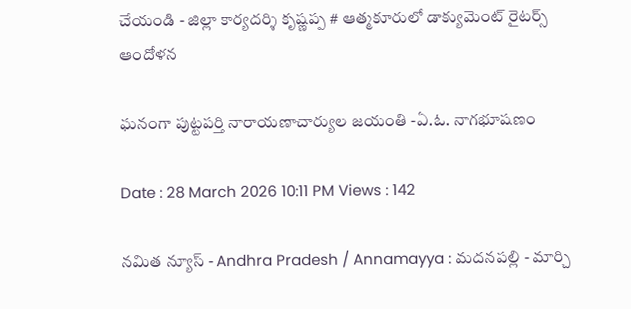చేయండి - జిల్లా కార్యదర్శి కృష్ణప్ప # ఆత్మకూరులో డాక్యుమెంట్ రైటర్స్ ఆందోళన

ఘనంగా పుట్టపర్తి నారాయణాచార్యుల జయంతి -ఏ.ఓ. నాగభూషణం

Date : 28 March 2026 10:11 PM Views : 142

నమిత న్యూస్ - Andhra Pradesh / Annamayya : మదనపల్లి - మార్చి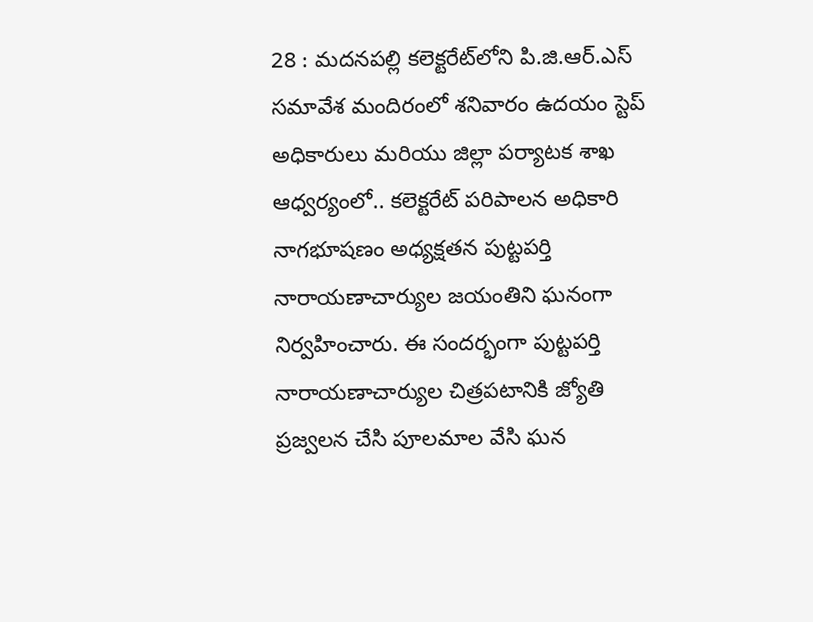28 : మదనపల్లి కలెక్టరేట్‌లోని పి.జి.ఆర్‌.ఎస్ సమావేశ మందిరంలో శనివారం ఉదయం స్టెప్ అధికారులు మరియు జిల్లా పర్యాటక శాఖ ఆధ్వర్యంలో.. కలెక్టరేట్ పరిపాలన అధికారి నాగభూషణం అధ్యక్షతన పుట్టపర్తి నారాయణాచార్యుల జయంతిని ఘనంగా నిర్వహించారు. ఈ సందర్భంగా పుట్టపర్తి నారాయణాచార్యుల చిత్రపటానికి జ్యోతి ప్రజ్వలన చేసి పూలమాల వేసి ఘన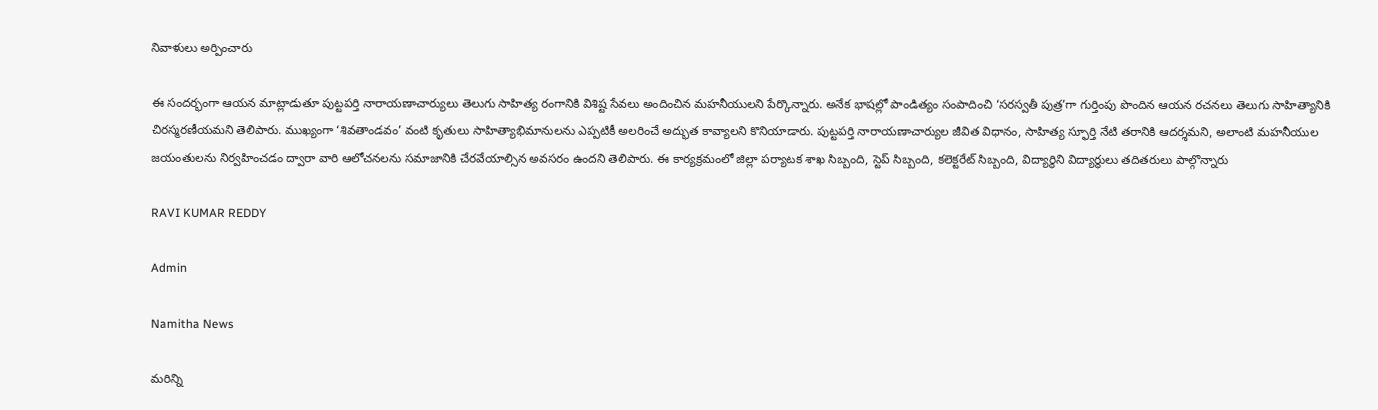నివాళులు అర్పించారు

ఈ సందర్భంగా ఆయన మాట్లాడుతూ పుట్టపర్తి నారాయణాచార్యులు తెలుగు సాహిత్య రంగానికి విశిష్ట సేవలు అందించిన మహనీయులని పేర్కొన్నారు. అనేక భాషల్లో పాండిత్యం సంపాదించి ‘సరస్వతీ పుత్ర’గా గుర్తింపు పొందిన ఆయన రచనలు తెలుగు సాహిత్యానికి చిరస్మరణీయమని తెలిపారు. ముఖ్యంగా ‘శివతాండవం’ వంటి కృతులు సాహిత్యాభిమానులను ఎప్పటికీ అలరించే అద్భుత కావ్యాలని కొనియాడారు. పుట్టపర్తి నారాయణాచార్యుల జీవిత విధానం, సాహిత్య స్ఫూర్తి నేటి తరానికి ఆదర్శమని, అలాంటి మహనీయుల జయంతులను నిర్వహించడం ద్వారా వారి ఆలోచనలను సమాజానికి చేరవేయాల్సిన అవసరం ఉందని తెలిపారు. ఈ కార్యక్రమంలో జిల్లా పర్యాటక శాఖ సిబ్బంది, స్టెప్ సిబ్బంది, కలెక్టరేట్ సిబ్బంది, విద్యార్థిని విద్యార్థులు తదితరులు పాల్గొన్నారు

RAVI KUMAR REDDY

Admin

Namitha News

మరిన్ని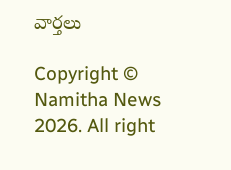వార్తలు

Copyright © Namitha News 2026. All right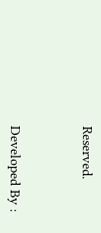Reserved.



Developed By :